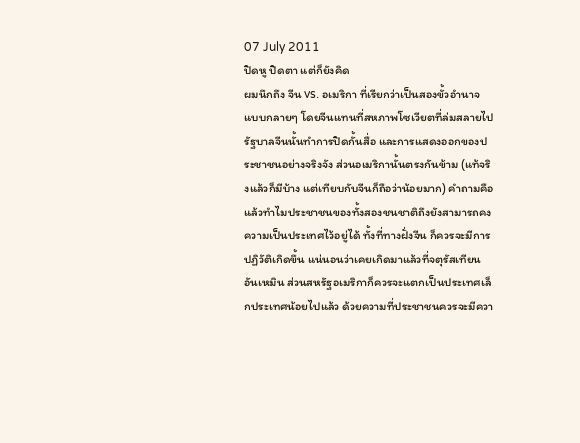07 July 2011
ปิดหู ปิดตา แต่ก็ยังคิด
ผมนึกถึง จีน vs. อเมริกา ที่เรียกว่าเป็นสองขั้วอำนาจแบบกลายๆ โดยจีนแทนที่สหภาพโซเวียตที่ล่มสลายไป รัฐบาลจีนนั้นทำการปิดกั้นสื่อ และการแสดงออกของประชาชนอย่างจริงจัง ส่วนอเมริกานั้นตรงกันข้าม (แท้จริงแล้วก็มีบ้าง แต่เทียบกับจีนก็ถือว่าน้อยมาก) คำถามคือ แล้วทำไมประชาชนของทั้งสองชนชาติถึงยังสามารถคงความเป็นประเทศไว้อยู่ได้ ทั้งที่ทางฝั่งจีน ก็ควรจะมีการปฏิวัติเกิดขึ้น แน่นอนว่าเคยเกิดมาแล้วที่จตุรัสเทียนอันเหมิน ส่วนสหรัฐอเมริกาก็ควรจะแตกเป็นประเทศเล็กประเทศน้อยไปแล้ว ด้วยความที่ประชาชนควรจะมีควา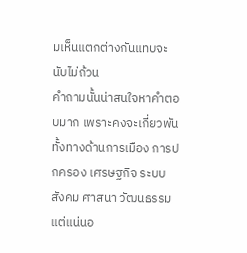มเห็นแตกต่างกันแทบจะนับไม่ถ้วน
คำถามนั้นน่าสนใจหาคำตอบมาก เพราะคงจะเกี่ยวพันทั้งทางด้านการเมือง การปกครอง เศรษฐกิจ ระบบสังคม ศาสนา วัฒนธรรม แต่แน่นอ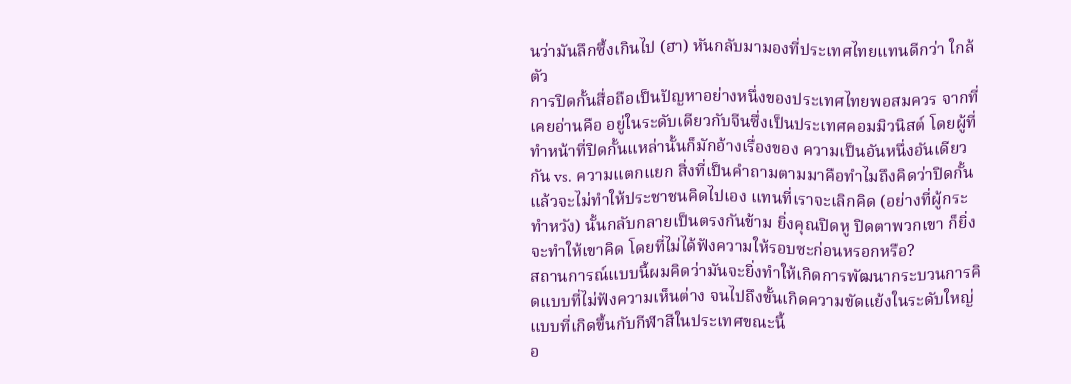นว่ามันลึกซึ้งเกินไป (ฮา) หันกลับมามองที่ประเทศไทยแทนดีกว่า ใกล้ตัว
การปิดกั้นสื่อถือเป็นปัญหาอย่างหนึ่งของประเทศไทยพอสมควร จากที่เคยอ่านคือ อยู่ในระดับเดียวกับจีนซึ่งเป็นประเทศคอมมิวนิสต์ โดยผู้ที่ทำหน้าที่ปิดกั้นแหล่านั้นก็มักอ้างเรื่องของ ความเป็นอันหนึ่งอันเดียวกัน vs. ความแตกแยก สิ่งที่เป็นคำถามตามมาคือทำไมถึงคิดว่าปิดกั้นแล้วจะไม่ทำให้ประชาชนคิดไปเอง แทนที่เราจะเลิกคิด (อย่างที่ผู้กระทำหวัง) นั้นกลับกลายเป็นตรงกันข้าม ยิ่งคุณปิดหู ปิดตาพวกเขา ก็ยิ่งจะทำให้เขาคิด โดยที่ไม่ได้ฟังความให้รอบซะก่อนหรอกหรือ?
สถานการณ์แบบนี้ผมคิดว่ามันจะยิ่งทำให้เกิดการพัฒนากระบวนการคิดแบบที่ไม่ฟังความเห็นต่าง จนไปถึงขั้นเกิดความขัดแย้งในระดับใหญ่ แบบที่เกิดขึ้นกับกีฬาสีในประเทศขณะนี้
อ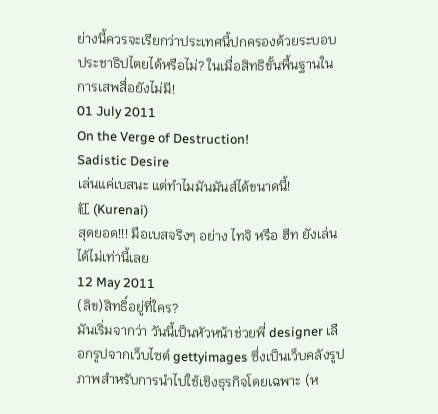ย่างนี้ควรจะเรียกว่าประเทศนี้ปกครองด้วยระบอบประชาธิปไตยได้หรือไม่? ในเมื่อสิทธิขั้นพื้นฐานในการเสพสื่อยังไม่มี!
01 July 2011
On the Verge of Destruction!
Sadistic Desire
เล่นแค่เบสนะ แต่ทำไมมันมันส์ได้ขนาดนี้!
紅 (Kurenai)
สุดยอด!!! มือเบสจริงๆ อย่าง ไทจิ หรือ ฮีท ยังเล่นได้ไม่เท่านี้เลย
12 May 2011
(ลิข)สิทธิ์อยู่ที่ใคร?
มันเริ่มจากว่า วันนี้เป็นหัวหน้าช่วยพี่ designer เลือกรูปจากเว็บไซต์ gettyimages ซึ่งเป็นเว็บคลังรูปภาพสำหรับการนำไปใช้เชิงธุรกิจโดยเฉพาะ (ห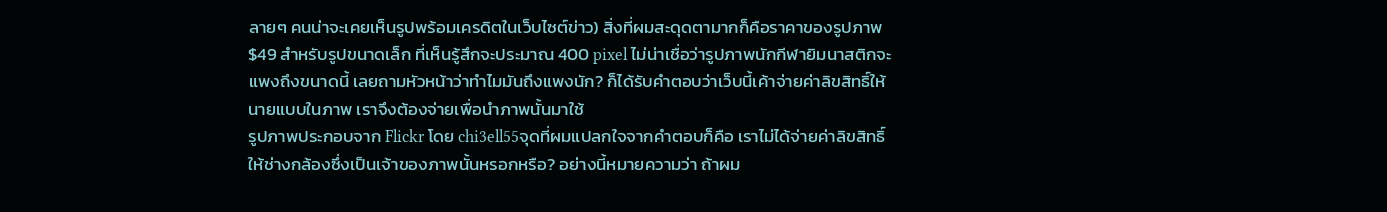ลายๆ คนน่าจะเคยเห็นรูปพร้อมเครดิตในเว็บไซต์ข่าว) สิ่งที่ผมสะดุดตามากก็คือราคาของรูปภาพ $49 สำหรับรูปขนาดเล็ก ที่เห็นรู้สึกจะประมาณ 400 pixel ไม่น่าเชื่อว่ารูปภาพนักกีฬายิมนาสติกจะแพงถึงขนาดนี้ เลยถามหัวหน้าว่าทำไมมันถึงแพงนัก? ก็ได้รับคำตอบว่าเว็บนี้เค้าจ่ายค่าลิขสิทธิ์ให้นายแบบในภาพ เราจึงต้องจ่ายเพื่อนำภาพนั้นมาใช้
รูปภาพประกอบจาก Flickr โดย chi3ell55จุดที่ผมแปลกใจจากคำตอบก็คือ เราไม่ได้จ่ายค่าลิขสิทธิ์ให้ช่างกล้องซึ่งเป็นเจ้าของภาพนั้นหรอกหรือ? อย่างนี้หมายความว่า ถ้าผม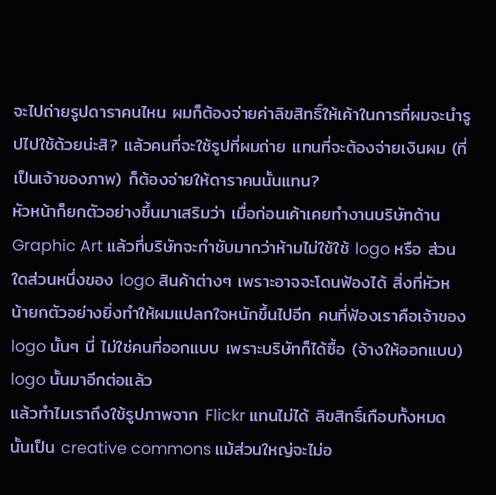จะไปถ่ายรูปดาราคนไหน ผมก็ต้องจ่ายค่าลิขสิทธิ์ให้เค้าในการที่ผมจะนำรูปไปใช้ด้วยน่ะสิ? แล้วคนที่จะใช้รูปที่ผมถ่าย แทนที่จะต้องจ่ายเงินผม (ที่เป็นเจ้าของภาพ) ก็ต้องจ่ายให้ดาราคนนั้นแทน?
หัวหน้าก็ยกตัวอย่างขึ้นมาเสริมว่า เมื่อก่อนเค้าเคยทำงานบริษัทด้าน Graphic Art แล้วที่บริษัทจะกำชับมากว่าห้ามไม่ใช้ใช้ logo หรือ ส่วนใดส่วนหนึ่งของ logo สินค้าต่างๆ เพราะอาจจะโดนฟ้องได้ สิ่งที่หัวหน้ายกตัวอย่างยิ่งทำให้ผมแปลกใจหนักขึ้นไปอีก คนที่ฟ้องเราคือเจ้าของ logo นั้นๆ นี่ ไม่ใช่คนที่ออกแบบ เพราะบริษัทก็ได้ซื้อ (จ้างให้ออกแบบ) logo นั้นมาอีกต่อแล้ว
แล้วทำไมเราถึงใช้รูปภาพจาก Flickr แทนไม่ได้ ลิขสิทธิ์เกือบทั้งหมดนั้นเป็น creative commons แม้ส่วนใหญ่จะไม่อ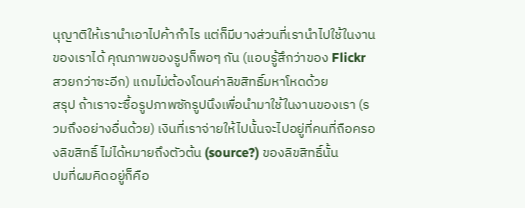นุญาติให้เรานำเอาไปค้ากำไร แต่ก็มีบางส่วนที่เรานำไปใช้ในงานของเราได้ คุณภาพของรูปก็พอๆ กัน (แอบรู้สึกว่าของ Flickr สวยกว่าซะอีก) แถมไม่ต้องโดนค่าลิขสิทธิ์มหาโหดด้วย
สรุป ถ้าเราจะซื้อรูปภาพซักรูปนึงเพื่อนำมาใช้ในงานของเรา (รวมถึงอย่างอื่นด้วย) เงินที่เราจ่ายให้ไปนั้นจะไปอยู่ที่คนที่ถือครองลิขสิทธิ์ ไม่ได้หมายถึงตัวต้น (source?) ของลิขสิทธิ์นั้น
ปมที่ผมคิดอยู่ก็คือ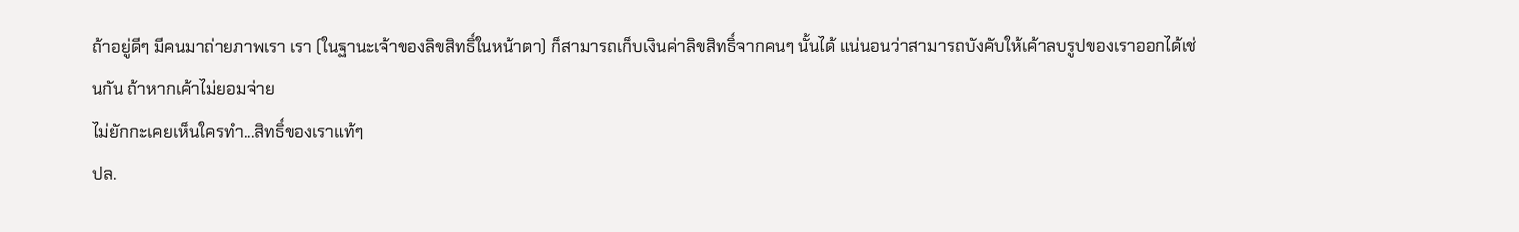ถ้าอยู่ดีๆ มีคนมาถ่ายภาพเรา เรา (ในฐานะเจ้าของลิขสิทธิ์ในหน้าตา) ก็สามารถเก็บเงินค่าลิขสิทธิ์จากคนๆ นั้นได้ แน่นอนว่าสามารถบังคับให้เค้าลบรูปของเราออกได้เช่นกัน ถ้าหากเค้าไม่ยอมจ่าย
ไม่ยักกะเคยเห็นใครทำ...สิทธิ์ของเราแท้ๆ
ปล.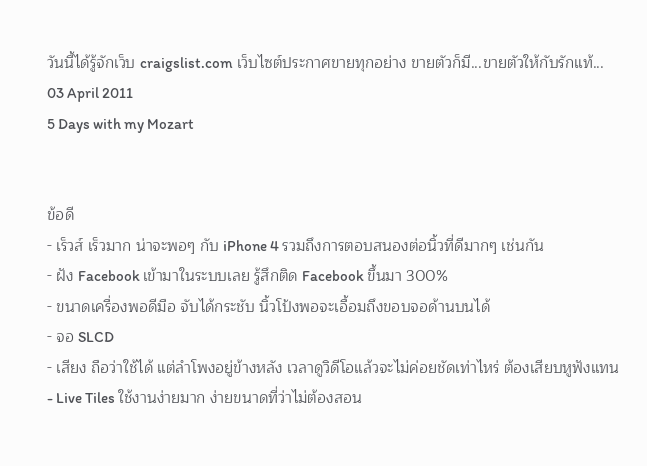วันนี้ได้รู้จักเว็บ craigslist.com เว็บไซต์ประกาศขายทุกอย่าง ขายตัวก็มี...ขายตัวให้กับรักแท้...
03 April 2011
5 Days with my Mozart


ข้อดี
- เร็วส์ เร็วมาก น่าจะพอๆ กับ iPhone 4 รวมถึงการตอบสนองต่อนิ้วที่ดีมากๆ เช่นกัน
- ฝัง Facebook เข้ามาในระบบเลย รู้สึกติด Facebook ขึ้นมา 300%
- ขนาดเครื่องพอดีมือ จับได้กระชับ นิ้วโป้งพอจะเอื้อมถึงขอบจอด้านบนได้
- จอ SLCD
- เสียง ถือว่าใช้ได้ แต่ลำโพงอยู่ข้างหลัง เวลาดูวิดีโอแล้วจะไม่ค่อยชัดเท่าไหร่ ต้องเสียบหูฟังแทน
- Live Tiles ใช้งานง่ายมาก ง่ายขนาดที่ว่าไม่ต้องสอน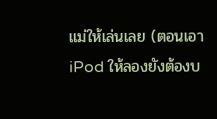แม่ให้เล่นเลย (ตอนเอา iPod ให้ลองยังต้องบ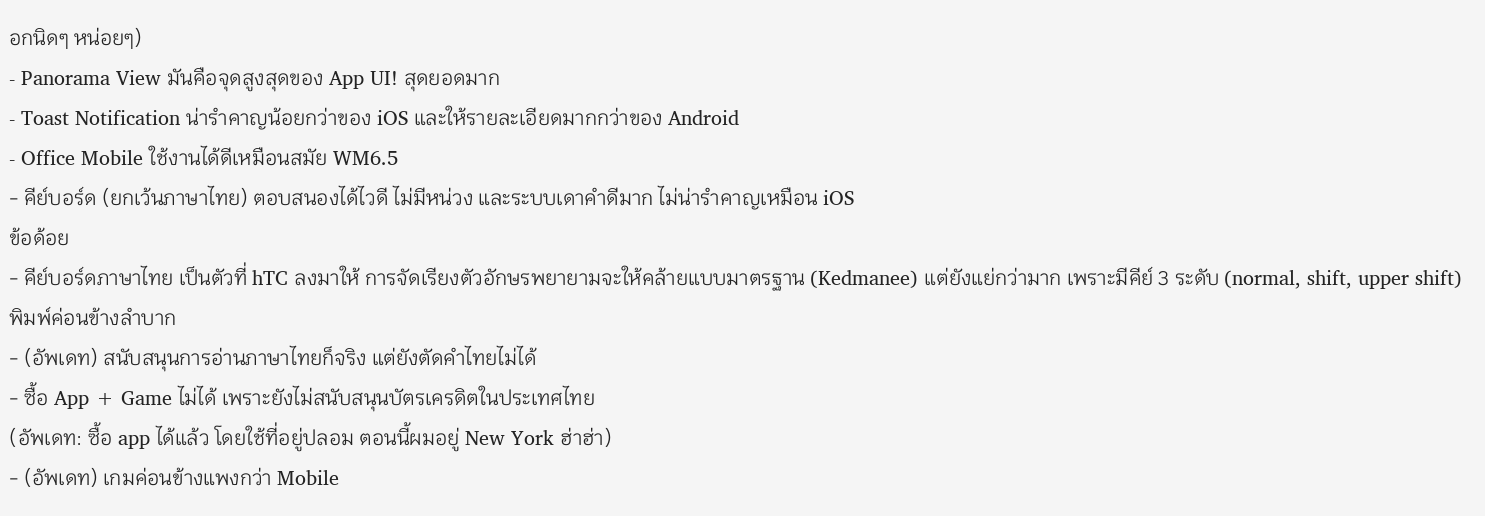อกนิดๆ หน่อยๆ)
- Panorama View มันคือจุดสูงสุดของ App UI! สุดยอดมาก
- Toast Notification น่ารำคาญน้อยกว่าของ iOS และให้รายละเอียดมากกว่าของ Android
- Office Mobile ใช้งานได้ดีเหมือนสมัย WM6.5
- คีย์บอร์ด (ยกเว้นภาษาไทย) ตอบสนองได้ไวดี ไม่มีหน่วง และระบบเดาคำดีมาก ไม่น่ารำคาญเหมือน iOS
ข้อด้อย
- คีย์บอร์ดภาษาไทย เป็นตัวที่ hTC ลงมาให้ การจัดเรียงตัวอักษรพยายามจะให้คล้ายแบบมาตรฐาน (Kedmanee) แต่ยังแย่กว่ามาก เพราะมีคีย์ 3 ระดับ (normal, shift, upper shift) พิมพ์ค่อนข้างลำบาก
- (อัพเดท) สนับสนุนการอ่านภาษาไทยก็จริง แต่ยังตัดคำไทยไม่ได้
- ซื้อ App + Game ไม่ได้ เพราะยังไม่สนับสนุนบัตรเครดิตในประเทศไทย
(อัพเดท: ซื้อ app ได้แล้ว โดยใช้ที่อยู่ปลอม ตอนนี้ผมอยู่ New York ฮ่าฮ่า)
- (อัพเดท) เกมค่อนข้างแพงกว่า Mobile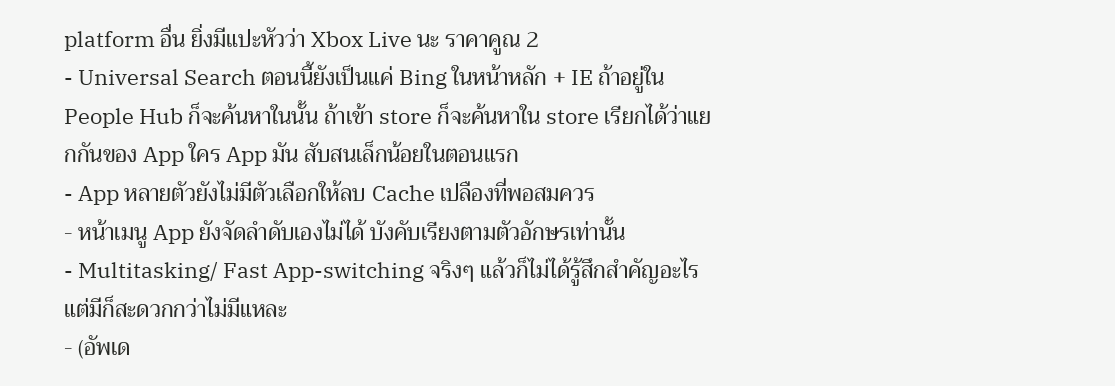platform อื่น ยิ่งมีแปะหัวว่า Xbox Live นะ ราคาคูณ 2
- Universal Search ตอนนี้ยังเป็นแค่ Bing ในหน้าหลัก + IE ถ้าอยู่ใน People Hub ก็จะค้นหาในนั้น ถ้าเข้า store ก็จะค้นหาใน store เรียกได้ว่าแยกกันของ App ใคร App มัน สับสนเล็กน้อยในตอนแรก
- App หลายตัวยังไม่มีตัวเลือกให้ลบ Cache เปลืองที่พอสมควร
- หน้าเมนู App ยังจัดลำดับเองไม่ได้ บังคับเรียงตามตัวอักษรเท่านั้น
- Multitasking/ Fast App-switching จริงๆ แล้วก็ไม่ได้รู้สึกสำคัญอะไร แต่มีก็สะดวกกว่าไม่มีแหละ
- (อัพเด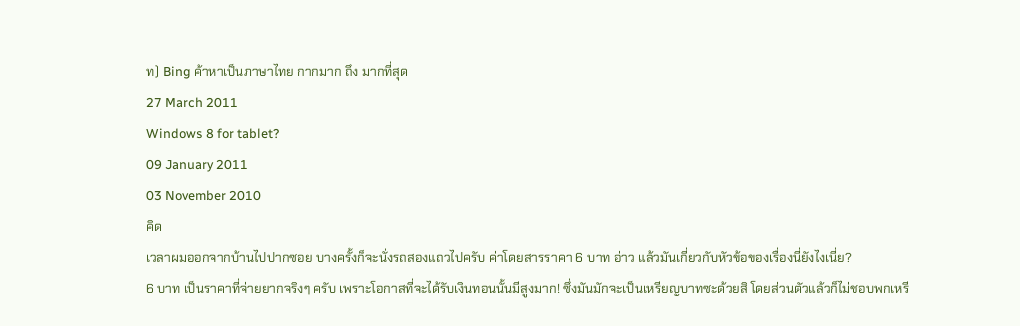ท) Bing ค้าหาเป็นภาษาไทย กากมาก ถึง มากที่สุด
27 March 2011
Windows 8 for tablet?
09 January 2011
03 November 2010
คิด
เวลาผมออกจากบ้านไปปากซอย บางครั้งก็จะนั่งรถสองแถวไปครับ ค่าโดยสารราคา 6 บาท อ่าว แล้วมันเกี่ยวกับหัวข้อของเรื่องนี่ยังไงเนี่ย?
6 บาท เป็นราคาที่จ่ายยากจริงๆ ครับ เพราะโอกาสที่จะได้รับเงินทอนนั้นมีสูงมาก! ซึ่งมันมักจะเป็นเหรียญบาทซะด้วยสิ โดยส่วนตัวแล้วก็ไม่ชอบพกเหรี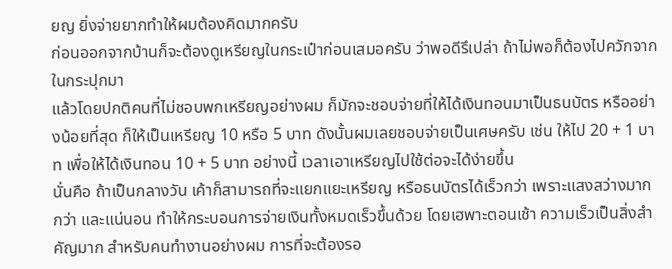ยญ ยิ่งจ่ายยากทำให้ผมต้องคิดมากครับ
ก่อนออกจากบ้านก็จะต้องดูเหรียญในกระเป๋าก่อนเสมอครับ ว่าพอดีรึเปล่า ถ้าไม่พอก็ต้องไปควักจากในกระปุกมา
แล้วโดยปกติคนที่ไม่ชอบพกเหรียญอย่างผม ก็มักจะชอบจ่ายที่ให้ได้เงินทอนมาเป็นธนบัตร หรืออย่างน้อยที่สุด ก็ให้เป็นเหรียญ 10 หรือ 5 บาท ดังนั้นผมเลยชอบจ่ายเป็นเศษครับ เช่น ให้ไป 20 + 1 บาท เพื่อให้ได้เงินทอน 10 + 5 บาท อย่างนี้ เวลาเอาเหรียญไปใช้ต่อจะได้ง่ายขึ้น
นั่นคือ ถ้าเป็นกลางวัน เค้าก็สามารถที่จะแยกแยะเหรียญ หรือธนบัตรได้เร็วกว่า เพราะแสงสว่างมากกว่า และแน่นอน ทำให้กระบอนการจ่ายเงินทั้งหมดเร็วขึ้นด้วย โดยเฮพาะตอนเช้า ความเร็วเป็นสิ่งสำคัญมาก สำหรับคนทำงานอย่างผม การที่จะต้องรอ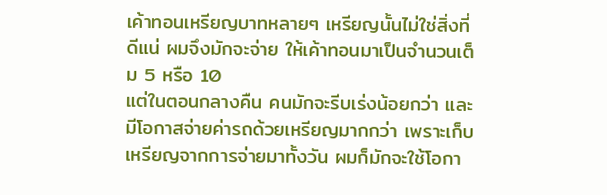เค้าทอนเหรียญบาทหลายๆ เหรียญนั้นไม่ใช่สิ่งที่ดีแน่ ผมจึงมักจะจ่าย ให้เค้าทอนมาเป็นจำนวนเต็ม 5 หรือ 10
แต่ในตอนกลางคืน คนมักจะรีบเร่งน้อยกว่า และมีโอกาสจ่ายค่ารถด้วยเหรียญมากกว่า เพราะเก็บเหรียญจากการจ่ายมาทั้งวัน ผมก็มักจะใช้โอกา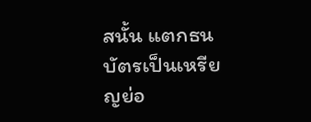สนั้น แตกธนบัตรเป็นเหรียญย่อ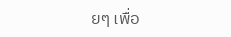ยๆ เพื่อ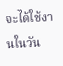จะได้ใช้งานในวัน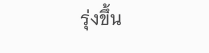รุ่งขึ้น